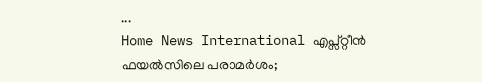...
Home News International എപ്സ്റ്റീന്‍ ഫയല്‍സിലെ പരാമര്‍ശം;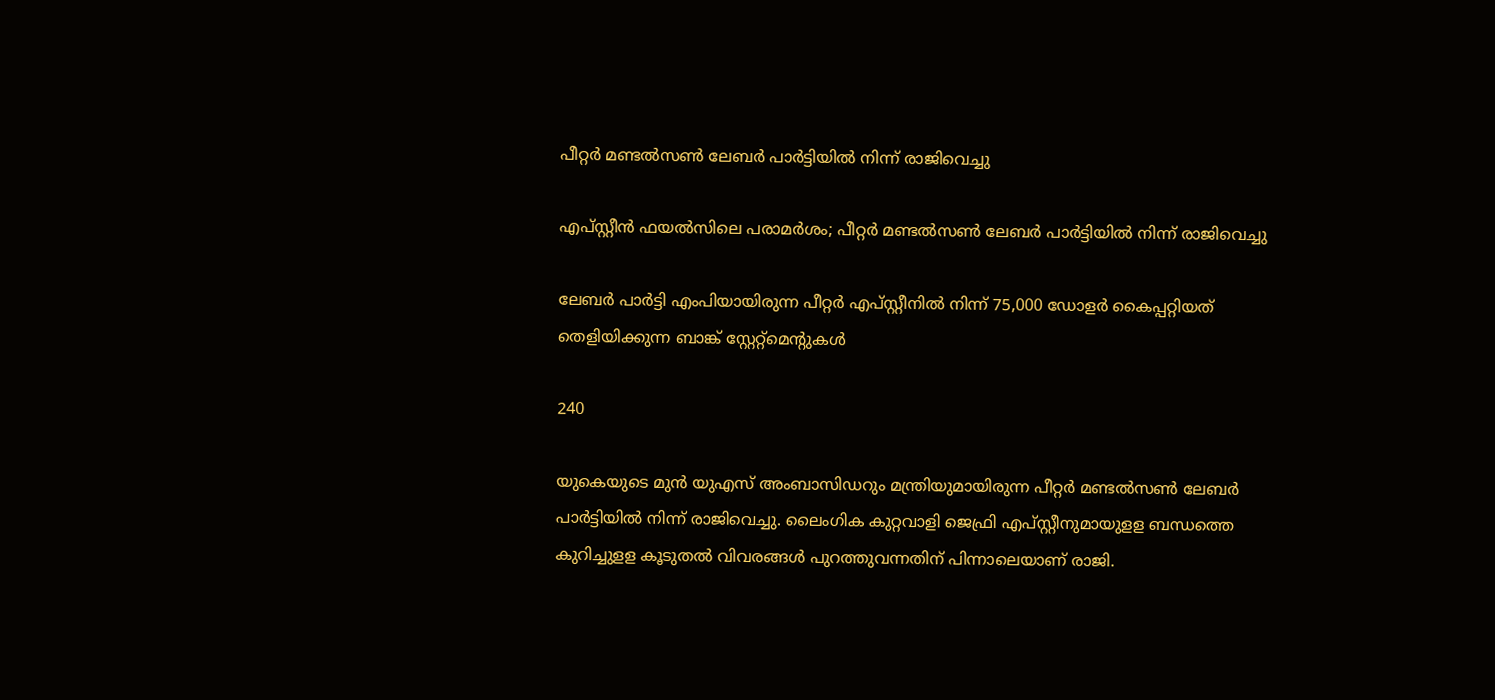പീറ്റര്‍ മണ്ടല്‍സണ്‍ ലേബര്‍ പാര്‍ട്ടിയില്‍ നിന്ന് രാജിവെച്ചു

എപ്സ്റ്റീന്‍ ഫയല്‍സിലെ പരാമര്‍ശം; പീറ്റര്‍ മണ്ടല്‍സണ്‍ ലേബര്‍ പാര്‍ട്ടിയില്‍ നിന്ന് രാജിവെച്ചു

ലേബര്‍ പാര്‍ട്ടി എംപിയായിരുന്ന പീറ്റര്‍ എപ്സ്റ്റീനില്‍ നിന്ന് 75,000 ഡോളര്‍ കൈപ്പറ്റിയത് തെളിയിക്കുന്ന ബാങ്ക് സ്റ്റേറ്റ്‌മെന്റുകള്‍

240

യുകെയുടെ മുന്‍ യുഎസ് അംബാസിഡറും മന്ത്രിയുമായിരുന്ന പീറ്റര്‍ മണ്ടല്‍സണ്‍ ലേബര്‍ പാര്‍ട്ടിയില്‍ നിന്ന് രാജിവെച്ചു. ലൈംഗിക കുറ്റവാളി ജെഫ്രി എപ്സ്റ്റീനുമായുളള ബന്ധത്തെ കുറിച്ചുളള കൂടുതല്‍ വിവരങ്ങള്‍ പുറത്തുവന്നതിന് പിന്നാലെയാണ് രാജി.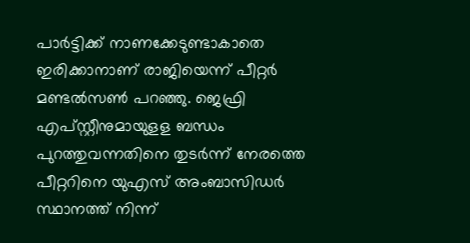പാര്‍ട്ടിക്ക് നാണക്കേടുണ്ടാകാതെ ഇരിക്കാനാണ് രാജിയെന്ന് പീറ്റര്‍ മണ്ടല്‍സണ്‍ പറഞ്ഞു. ജെഫ്രി എപ്സ്റ്റീനുമായുളള ബന്ധം പുറത്തുവന്നതിനെ തുടര്‍ന്ന് നേരത്തെ പീറ്ററിനെ യുഎസ് അംബാസിഡര്‍ സ്ഥാനത്ത് നിന്ന്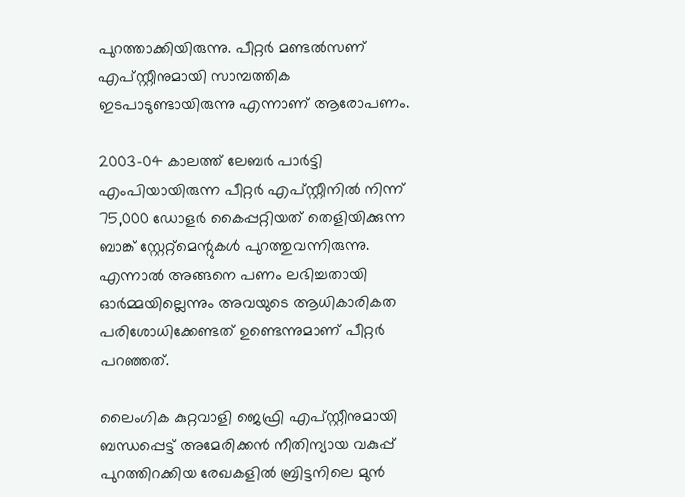പുറത്താക്കിയിരുന്നു. പീറ്റര്‍ മണ്ടല്‍സണ് എപ്സ്റ്റീനുമായി സാമ്പത്തിക ഇടപാടുണ്ടായിരുന്നു എന്നാണ് ആരോപണം.

2003-04 കാലത്ത് ലേബര്‍ പാര്‍ട്ടി എംപിയായിരുന്ന പീറ്റര്‍ എപ്സ്റ്റീനില്‍ നിന്ന് 75,000 ഡോളര്‍ കൈപ്പറ്റിയത് തെളിയിക്കുന്ന ബാങ്ക് സ്റ്റേറ്റ്‌മെന്റുകള്‍ പുറത്തുവന്നിരുന്നു. എന്നാല്‍ അങ്ങനെ പണം ലഭിച്ചതായി ഓര്‍മ്മയില്ലെന്നും അവയുടെ ആധികാരികത പരിശോധിക്കേണ്ടത് ഉണ്ടെന്നുമാണ് പീറ്റര്‍ പറഞ്ഞത്.

ലൈംഗിക കുറ്റവാളി ജെഫ്രി എപ്സ്റ്റീനുമായി ബന്ധപ്പെട്ട് അമേരിക്കൻ നീതിന്യായ വകുപ്പ് പുറത്തിറക്കിയ രേഖകളിൽ ബ്രിട്ടനിലെ മുൻ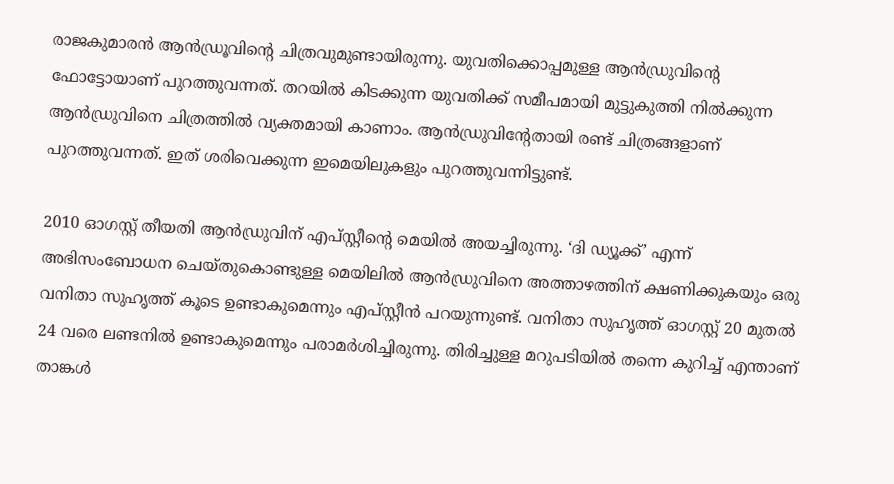രാജകുമാരൻ ആൻഡ്രൂവിൻ്റെ ചിത്രവുമുണ്ടായിരുന്നു. യുവതിക്കൊപ്പമുള്ള ആൻഡ്രുവിൻ്റെ ഫോട്ടോയാണ് പുറത്തുവന്നത്. തറയിൽ കിടക്കുന്ന യുവതിക്ക് സമീപമായി മുട്ടുകുത്തി നിൽക്കുന്ന ആൻഡ്രുവിനെ ചിത്രത്തിൽ വ്യക്തമായി കാണാം. ആൻഡ്രുവിൻ്റേതായി രണ്ട് ചിത്രങ്ങളാണ് പുറത്തുവന്നത്. ഇത് ശരിവെക്കുന്ന ഇമെയിലുകളും പുറത്തുവന്നിട്ടുണ്ട്.

2010 ഓഗസ്റ്റ് തീയതി ആൻഡ്രുവിന് എപ്‌സ്റ്റീന്‍റെ മെയിൽ അയച്ചിരുന്നു. ‘ദി ഡ്യൂക്ക്’ എന്ന് അഭിസംബോധന ചെയ്‌തുകൊണ്ടുള്ള മെയിലിൽ ആൻഡ്രുവിനെ അത്താഴത്തിന് ക്ഷണിക്കുകയും ഒരു വനിതാ സുഹൃത്ത് കൂടെ ഉണ്ടാകുമെന്നും എപ്‌സ്റ്റീൻ പറയുന്നുണ്ട്. വനിതാ സുഹൃത്ത് ഓഗസ്റ്റ് 20 മുതൽ 24 വരെ ലണ്ടനിൽ ഉണ്ടാകുമെന്നും പരാമർശിച്ചിരുന്നു. തിരിച്ചുള്ള മറുപടിയിൽ തന്നെ കുറിച്ച് എന്താണ് താങ്കൾ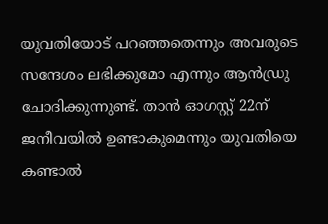യുവതിയോട് പറഞ്ഞതെന്നും അവരുടെ സന്ദേശം ലഭിക്കുമോ എന്നും ആൻഡ്രു ചോദിക്കുന്നുണ്ട്. താൻ ഓഗസ്റ്റ് 22ന് ജനീവയിൽ ഉണ്ടാകുമെന്നും യുവതിയെ കണ്ടാൽ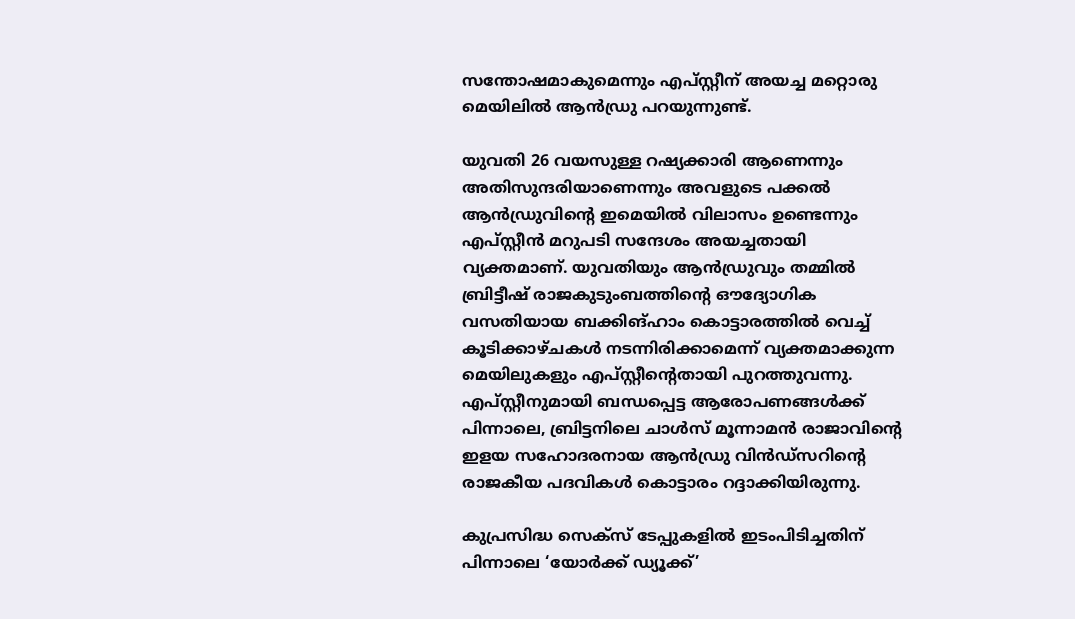സന്തോഷമാകുമെന്നും എപ്സ്റ്റീന് അയച്ച മറ്റൊരു മെയിലിൽ ആൻഡ്രു പറയുന്നുണ്ട്.

യുവതി 26 വയസുള്ള റഷ്യക്കാരി ആണെന്നും അതിസുന്ദരിയാണെന്നും അവളുടെ പക്കൽ ആൻഡ്രുവിൻ്റെ ഇമെയിൽ വിലാസം ഉണ്ടെന്നും എപ്‌സ്റ്റീൻ മറുപടി സന്ദേശം അയച്ചതായി വ്യക്തമാണ്. യുവതിയും ആൻഡ്രുവും തമ്മിൽ ബ്രിട്ടീഷ് രാജകുടുംബത്തിൻ്റെ ഔദ്യോഗിക വസതിയായ ബക്കിങ്ഹാം കൊട്ടാരത്തിൽ വെച്ച് കൂടിക്കാഴ്‌ചകൾ നടന്നിരിക്കാമെന്ന് വ്യക്തമാക്കുന്ന മെയിലുകളും എപ്‌സ്റ്റീന്‍റെതായി പുറത്തുവന്നു. എപ്‌സ്റ്റീനുമായി ബന്ധപ്പെട്ട ആരോപണങ്ങൾക്ക് പിന്നാലെ, ബ്രിട്ടനിലെ ചാൾസ് മൂന്നാമൻ രാജാവിൻ്റെ ഇളയ സഹോദരനായ ആൻഡ്രു വിൻഡ്‌സറിന്‍റെ രാജകീയ പദവികൾ കൊട്ടാരം റദ്ദാക്കിയിരുന്നു.

കുപ്രസിദ്ധ സെക്‌സ് ടേപ്പുകളിൽ ഇടംപിടിച്ചതിന് പിന്നാലെ ‘യോർക്ക് ഡ്യൂക്ക്’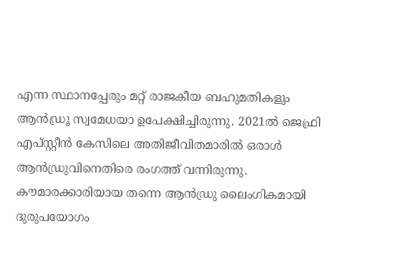എന്ന സ്ഥാനപ്പേരും മറ്റ് രാജകീയ ബഹുമതികളും ആൻഡ്രൂ സ്വമേധയാ ഉപേക്ഷിച്ചിരുന്നു. 2021ൽ ജെഫ്രി എപ്‌സ്റ്റീൻ കേസിലെ അതിജീവിതമാരിൽ ഒരാൾ ആൻഡ്രുവിനെതിരെ രംഗത്ത് വന്നിരുന്നു. കൗമാരക്കാരിയായ തന്നെ ആൻഡ്രു ലൈംഗികമായി ദുരുപയോഗം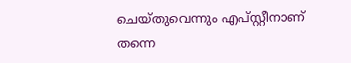ചെയ്‌തുവെന്നും എപ്‌സ്റ്റീനാണ് തന്നെ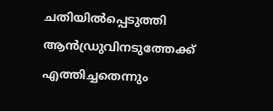ചതിയിൽപ്പെടുത്തി ആൻഡ്രുവിനടുത്തേക്ക് എത്തിച്ചതെന്നും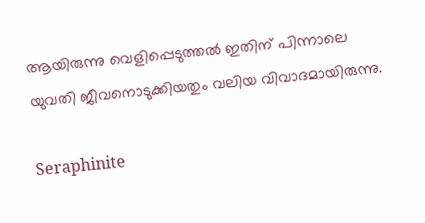ആയിരുന്നു വെളിപ്പെടുത്തൽ ഇതിന് പിന്നാലെ യുവതി ജീവനൊടുക്കിയതും വലിയ വിവാദമായിരുന്നു.

Seraphinite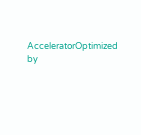AcceleratorOptimized by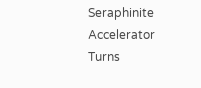Seraphinite Accelerator
Turns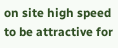on site high speed to be attractive for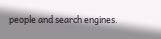people and search engines.